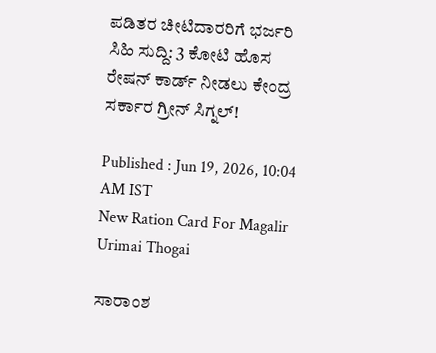ಪಡಿತರ ಚೀಟಿದಾರರಿಗೆ ಭರ್ಜರಿ ಸಿಹಿ ಸುದ್ದಿ: 3 ಕೋಟಿ ಹೊಸ ರೇಷನ್ ಕಾರ್ಡ್ ನೀಡಲು ಕೇಂದ್ರ ಸರ್ಕಾರ ಗ್ರೀನ್ ಸಿಗ್ನಲ್!

Published : Jun 19, 2026, 10:04 AM IST
New Ration Card For Magalir Urimai Thogai

ಸಾರಾಂಶ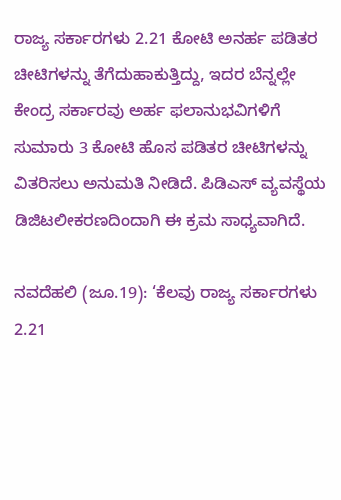ರಾಜ್ಯ ಸರ್ಕಾರಗಳು 2.21 ಕೋಟಿ ಅನರ್ಹ ಪಡಿತರ ಚೀಟಿಗಳನ್ನು ತೆಗೆದುಹಾಕುತ್ತಿದ್ದು, ಇದರ ಬೆನ್ನಲ್ಲೇ ಕೇಂದ್ರ ಸರ್ಕಾರವು ಅರ್ಹ ಫಲಾನುಭವಿಗಳಿಗೆ ಸುಮಾರು 3 ಕೋಟಿ ಹೊಸ ಪಡಿತರ ಚೀಟಿಗಳನ್ನು ವಿತರಿಸಲು ಅನುಮತಿ ನೀಡಿದೆ. ಪಿಡಿಎಸ್ ವ್ಯವಸ್ಥೆಯ ಡಿಜಿಟಲೀಕರಣದಿಂದಾಗಿ ಈ ಕ್ರಮ ಸಾಧ್ಯವಾಗಿದೆ.

ನವದೆಹಲಿ (ಜೂ.19): ‘ಕೆಲವು ರಾಜ್ಯ ಸರ್ಕಾರಗಳು 2.21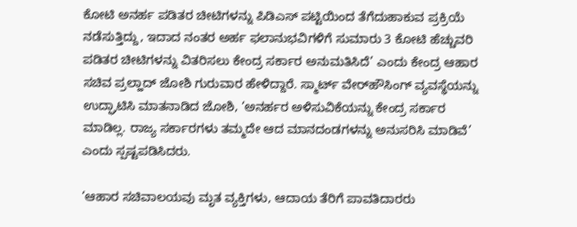ಕೋಟಿ ಅನರ್ಹ ಪಡಿತರ ಚೀಟಿಗಳನ್ನು ಪಿಡಿಎಸ್ ಪಟ್ಟಿಯಿಂದ ತೆಗೆದುಹಾಕುವ ಪ್ರಕ್ರಿಯೆ ನಡೆಸುತ್ತಿದ್ದು, ಇದಾದ ನಂತರ ಅರ್ಹ ಫಲಾನುಭವಿಗಳಿಗೆ ಸುಮಾರು 3 ಕೋಟಿ ಹೆಚ್ಚುವರಿ ಪಡಿತರ ಚೀಟಿಗಳನ್ನು ವಿತರಿಸಲು ಕೇಂದ್ರ ಸರ್ಕಾರ ಅನುಮತಿಸಿದೆ’ ಎಂದು ಕೇಂದ್ರ ಆಹಾರ ಸಚಿವ ಪ್ರಲ್ಹಾದ್ ಜೋಶಿ ಗುರುವಾರ ಹೇಳಿದ್ದಾರೆ. ಸ್ಮಾರ್ಟ್ ವೇರ್‌ಹೌಸಿಂಗ್ ವ್ಯವಸ್ಥೆಯನ್ನು ಉದ್ಘಾಟಿಸಿ ಮಾತನಾಡಿದ ಜೋಶಿ, ‘ಅನರ್ಹರ ಅಳಿಸುವಿಕೆಯನ್ನು ಕೇಂದ್ರ ಸರ್ಕಾರ ಮಾಡಿಲ್ಲ. ರಾಜ್ಯ ಸರ್ಕಾರಗಳು ತಮ್ಮದೇ ಆದ ಮಾನದಂಡಗಳನ್ನು ಅನುಸರಿಸಿ ಮಾಡಿವೆ’ ಎಂದು ಸ್ಪಷ್ಟಪಡಿಸಿದರು.

‘ಆಹಾರ ಸಚಿವಾಲಯವು ಮೃತ ವ್ಯಕ್ತಿಗಳು, ಆದಾಯ ತೆರಿಗೆ ಪಾವತಿದಾರರು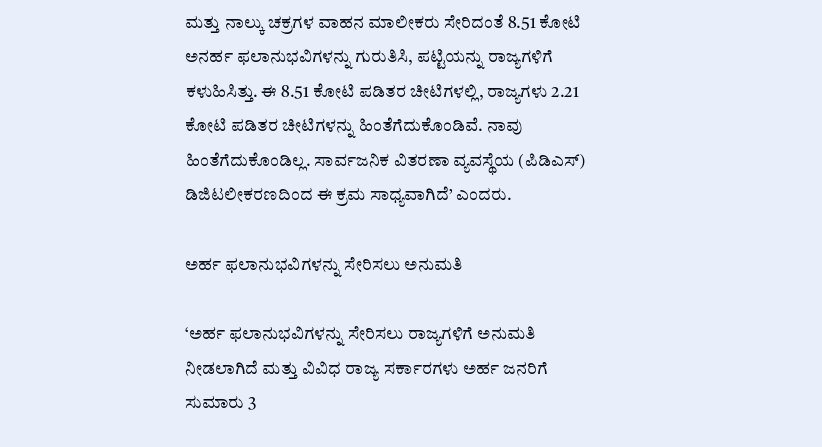ಮತ್ತು ನಾಲ್ಕು ಚಕ್ರಗಳ ವಾಹನ ಮಾಲೀಕರು ಸೇರಿದಂತೆ 8.51 ಕೋಟಿ ಅನರ್ಹ ಫಲಾನುಭವಿಗಳನ್ನು ಗುರುತಿಸಿ, ಪಟ್ಟಿಯನ್ನು ರಾಜ್ಯಗಳಿಗೆ ಕಳುಹಿಸಿತ್ತು. ಈ 8.51 ಕೋಟಿ ಪಡಿತರ ಚೀಟಿಗಳಲ್ಲಿ, ರಾಜ್ಯಗಳು 2.21 ಕೋಟಿ ಪಡಿತರ ಚೀಟಿಗಳನ್ನು ಹಿಂತೆಗೆದುಕೊಂಡಿವೆ. ನಾವು ಹಿಂತೆಗೆದುಕೊಂಡಿಲ್ಲ. ಸಾರ್ವಜನಿಕ ವಿತರಣಾ ವ್ಯವಸ್ಥೆಯ (ಪಿಡಿಎಸ್) ಡಿಜಿಟಲೀಕರಣದಿಂದ ಈ ಕ್ರಮ ಸಾಧ್ಯವಾಗಿದೆ’ ಎಂದರು.

ಅರ್ಹ ಫಲಾನುಭವಿಗಳನ್ನು ಸೇರಿಸಲು ಅನುಮತಿ

‘ಅರ್ಹ ಫಲಾನುಭವಿಗಳನ್ನು ಸೇರಿಸಲು ರಾಜ್ಯಗಳಿಗೆ ಅನುಮತಿ ನೀಡಲಾಗಿದೆ ಮತ್ತು ವಿವಿಧ ರಾಜ್ಯ ಸರ್ಕಾರಗಳು ಅರ್ಹ ಜನರಿಗೆ ಸುಮಾರು 3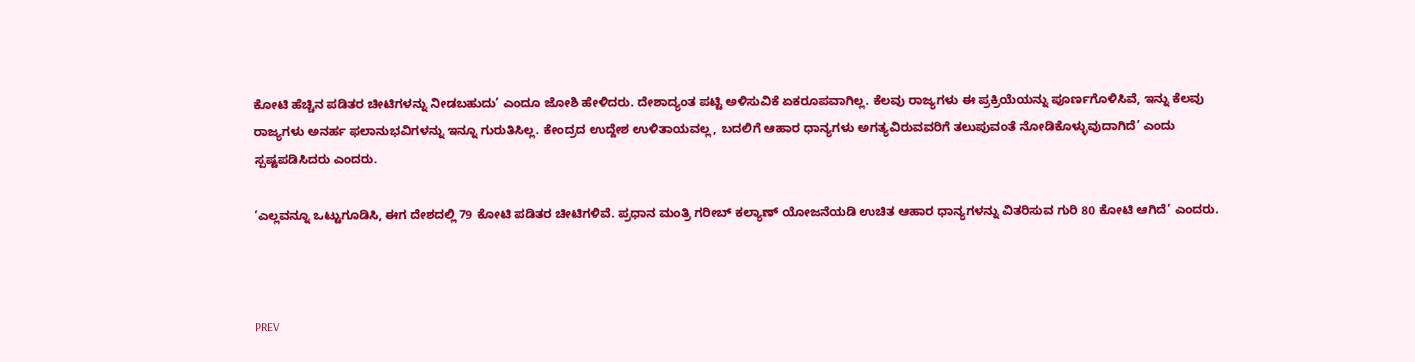ಕೋಟಿ ಹೆಚ್ಚಿನ ಪಡಿತರ ಚೀಟಿಗಳನ್ನು ನೀಡಬಹುದು’ ಎಂದೂ ಜೋಶಿ ಹೇಳಿದರು. ದೇಶಾದ್ಯಂತ ಪಟ್ಟಿ ಅಳಿಸುವಿಕೆ ಏಕರೂಪವಾಗಿಲ್ಲ. ಕೆಲವು ರಾಜ್ಯಗಳು ಈ ಪ್ರಕ್ರಿಯೆಯನ್ನು ಪೂರ್ಣಗೊಳಿಸಿವೆ, ಇನ್ನು ಕೆಲವು ರಾಜ್ಯಗಳು ಅನರ್ಹ ಫಲಾನುಭವಿಗಳನ್ನು ಇನ್ನೂ ಗುರುತಿಸಿಲ್ಲ. ಕೇಂದ್ರದ ಉದ್ದೇಶ ಉಳಿತಾಯವಲ್ಲ, ಬದಲಿಗೆ ಆಹಾರ ಧಾನ್ಯಗಳು ಅಗತ್ಯವಿರುವವರಿಗೆ ತಲುಪುವಂತೆ ನೋಡಿಕೊಳ್ಳುವುದಾಗಿದೆ’ ಎಂದು ಸ್ಪಷ್ಟಪಡಿಸಿದರು ಎಂದರು.

‘ಎಲ್ಲವನ್ನೂ ಒಟ್ಟುಗೂಡಿಸಿ, ಈಗ ದೇಶದಲ್ಲಿ 79 ಕೋಟಿ ಪಡಿತರ ಚೀಟಿಗಳಿವೆ. ಪ್ರಧಾನ ಮಂತ್ರಿ ಗರೀಬ್ ಕಲ್ಯಾಣ್ ಯೋಜನೆಯಡಿ ಉಚಿತ ಆಹಾರ ಧಾನ್ಯಗಳನ್ನು ವಿತರಿಸುವ ಗುರಿ 80 ಕೋಟಿ ಆಗಿದೆ’ ಎಂದರು.



PREV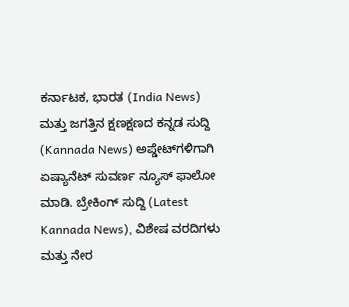ಕರ್ನಾಟಕ, ಭಾರತ (India News) ಮತ್ತು ಜಗತ್ತಿನ ಕ್ಷಣಕ್ಷಣದ ಕನ್ನಡ ಸುದ್ದಿ (Kannada News) ಅಪ್ಡೇಟ್‌ಗಳಿಗಾಗಿ ಏಷ್ಯಾನೆಟ್ ಸುವರ್ಣ ನ್ಯೂಸ್‌ ಫಾಲೋ ಮಾಡಿ. ಬ್ರೇಕಿಂಗ್ ಸುದ್ದಿ (Latest Kannada News), ವಿಶೇಷ ವರದಿಗಳು ಮತ್ತು ನೇರ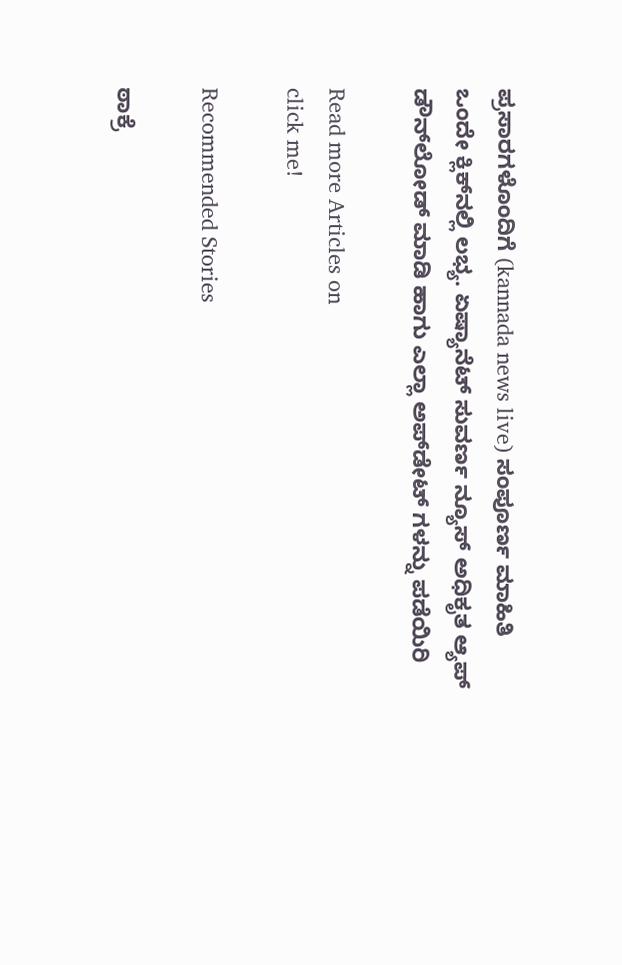ಪ್ರಸಾರಗಳೊಂದಿಗೆ (kannada news live) ಸಂಪೂರ್ಣ ಮಾಹಿತಿ ಒಂದೇ ಕ್ಲಿಕ್‌ನಲ್ಲಿ ಲಭ್ಯ. ಏಷ್ಯಾನೆಟ್ ಸುವರ್ಣ ನ್ಯೂಸ್ ಅಧಿಕೃತ ಆ್ಯಪ್ ಡೌನ್‌ಲೋಡ್ ಮಾಡಿ ಹಾಗು ಎಲ್ಲಾ ಅಪ್‌ಡೇಟ್ ಗಳನ್ನು ಪಡೆಯಿರಿ

Read more Articles on
click me!

Recommended Stories

ಠಾಕ್ರೆ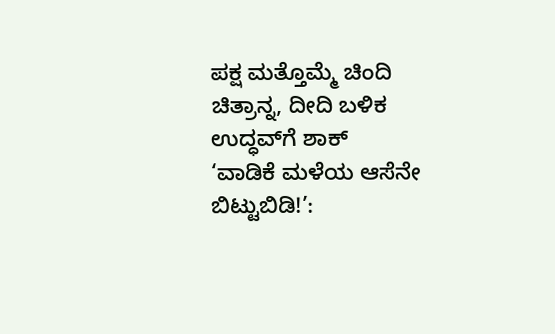ಪಕ್ಷ ಮತ್ತೊಮ್ಮೆ ಚಿಂದಿ ಚಿತ್ರಾನ್ನ, ದೀದಿ ಬಳಿಕ ಉದ್ಧವ್‌ಗೆ ಶಾಕ್‌
‘ವಾಡಿಕೆ ಮಳೆಯ ಆಸೆನೇ ಬಿಟ್ಟುಬಿಡಿ!’: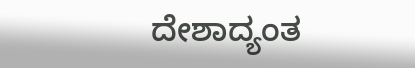ದೇಶಾದ್ಯಂತ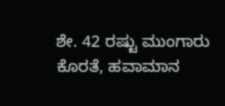ಶೇ. 42 ರಷ್ಟು ಮುಂಗಾರು ಕೊರತೆ, ಹವಾಮಾನ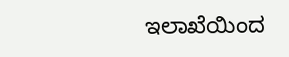ಇಲಾಖೆಯಿಂದ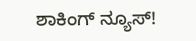ಶಾಕಿಂಗ್ ನ್ಯೂಸ್!